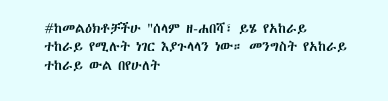#ከመልዕክቶቻችሁ "ሰላም ዘ-ሐበሻ፣ ይሄ የአከራይ ተከራይ የሚሉት ነገር እያጉላላን ነው። መንግስት የአከራይ ተከራይ ውል በየሁለት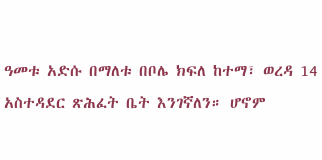ዓመቱ አድሱ በማለቱ በቦሌ ክፍለ ከተማ፣ ወረዳ 14 አስተዳደር ጽሕፈት ቤት እንገኛለን። ሆኖም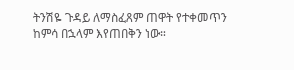ትንሽዬ ጉዳይ ለማስፈጸም ጠዋት የተቀመጥን ከምሳ በኋላም እየጠበቅን ነው።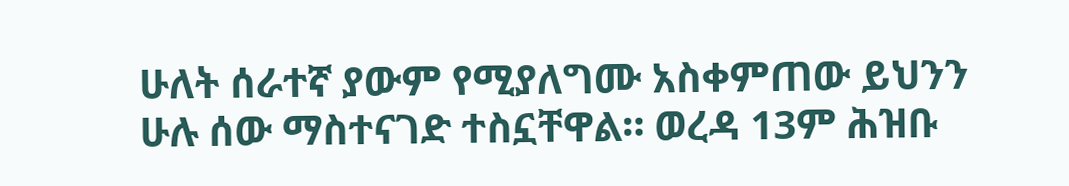ሁለት ሰራተኛ ያውም የሚያለግሙ አስቀምጠው ይህንን ሁሉ ሰው ማስተናገድ ተስኗቸዋል። ወረዳ 13ም ሕዝቡ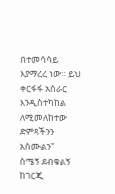በተመሳሳይ እያማረረ ነው። ይህ ቀርፋፋ አሰራር እንዲስተካከል ለሚመለከተው ድምጻችንን አሰሙልን"
ስሜኝ ደብቁልኝ ከገርጂ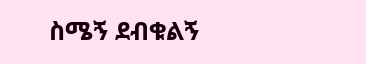ስሜኝ ደብቁልኝ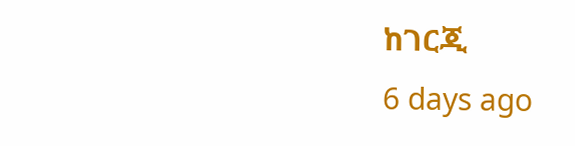ከገርጂ
6 days ago